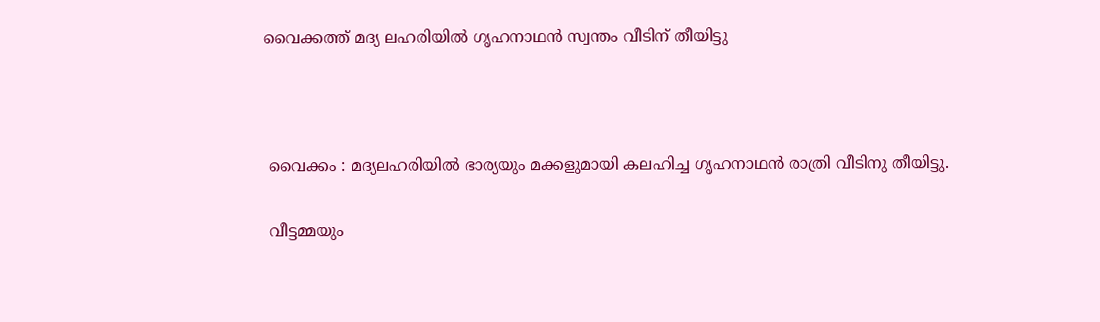വൈക്കത്ത് മദ്യ ലഹരിയിൽ ഗൃഹനാഥൻ സ്വന്തം വീടിന് തീയിട്ടു



 വൈക്കം : മദ്യലഹരിയിൽ ഭാര്യയും മക്കളുമായി കലഹിച്ച ഗൃഹനാഥൻ രാത്രി വീടിനു തീയിട്ടു.

 വീട്ടമ്മയും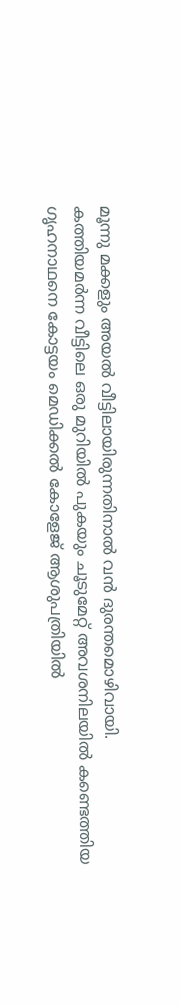മൂന്നു മക്കളും അയൽ വീട്ടിലായിരുന്നതിനാൽ വൻ ദുരന്തമൊഴിവായി.
കത്തിയമർന്ന വീട്ടിലെ ഒരു മുറിയിൽ പുകയും ചൂടുമേറ്റ് അവശനിലയിൽ കണ്ടെത്തിയ ഗൃഹനാഥനെ കോട്ടയം മെഡിക്കൽ കോളേജ് ആശുപത്രിയിൽ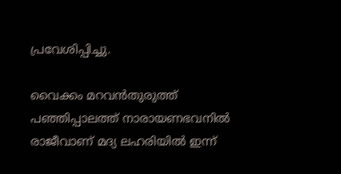പ്രവേശിപ്പിച്ചു.

വൈക്കം മറവൻതുരുത്ത് പഞ്ഞിപ്പാലത്ത് നാരായണഭവനിൽ രാജീവാണ് മദ്യ ലഹരിയിൽ ഇന്ന്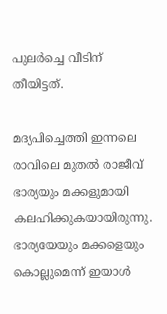പുലർച്ചെ വീടിന് തീയിട്ടത്.

മദ്യപിച്ചെത്തി ഇന്നലെ രാവിലെ മുതൽ രാജീവ് ഭാര്യയും മക്കളുമായി കലഹിക്കുകയായിരുന്നു. ഭാര്യയേയും മക്കളെയും കൊല്ലുമെന്ന് ഇയാൾ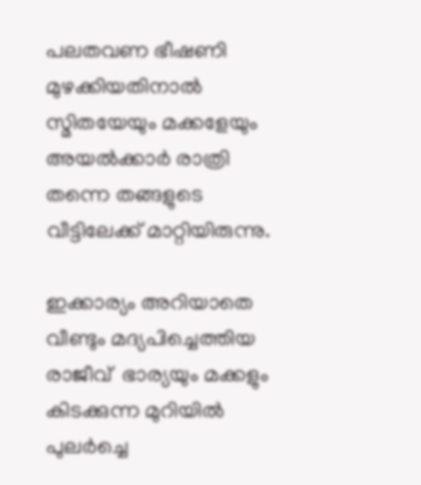പലതവണ ഭീഷണി മുഴക്കിയതിനാൽ സ്മിതയേയും മക്കളേയും അയൽക്കാർ രാത്രി തന്നെ തങ്ങളുടെ വീട്ടിലേക്ക് മാറ്റിയിരുന്നു.

ഇക്കാര്യം അറിയാതെ  വീണ്ടും മദ്യപിച്ചെത്തിയ രാജീവ്  ഭാര്യയും മക്കളും കിടക്കുന്ന മുറിയിൽ പുലർച്ചെ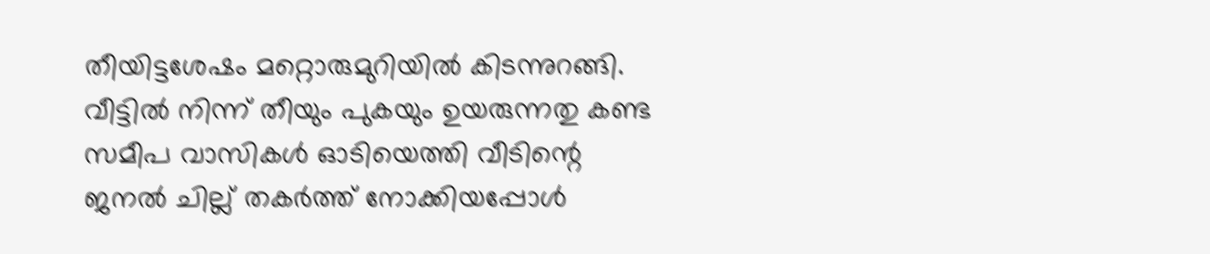തീയിട്ടശേഷം മറ്റൊരുമുറിയിൽ കിടന്നുറങ്ങി. വീട്ടിൽ നിന്ന് തീയും പുകയും ഉയരുന്നതു കണ്ട സമീപ വാസികൾ ഓടിയെത്തി വീടിന്റെ ജനൽ ചില്ല് തകർത്ത് നോക്കിയപ്പോൾ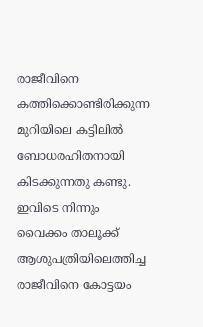രാജീവിനെ കത്തിക്കൊണ്ടിരിക്കുന്ന മുറിയിലെ കട്ടിലിൽ ബോധരഹിതനായി കിടക്കുന്നതു കണ്ടു. ഇവിടെ നിന്നും വൈക്കം താലൂക്ക് ആശുപത്രിയിലെത്തിച്ച രാജീവിനെ കോട്ടയം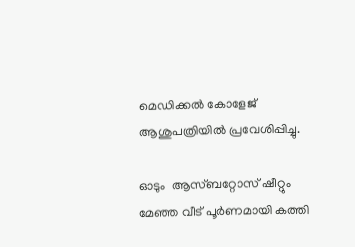മെഡിക്കൽ കോളേജ് ആശുപത്രിയിൽ പ്രവേശിപ്പിച്ചു.

ഓടും  ആസ്‌ബറ്റോസ് ഷീറ്റും മേഞ്ഞ വീട് പൂർണമായി കത്തി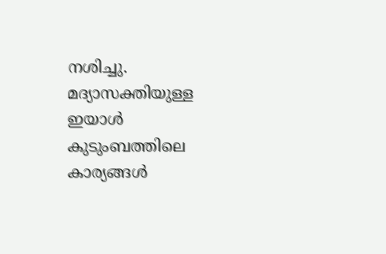നശിച്ചു. മദ്യാസക്തിയുള്ള ഇയാൾ കുടുംബത്തിലെ കാര്യങ്ങൾ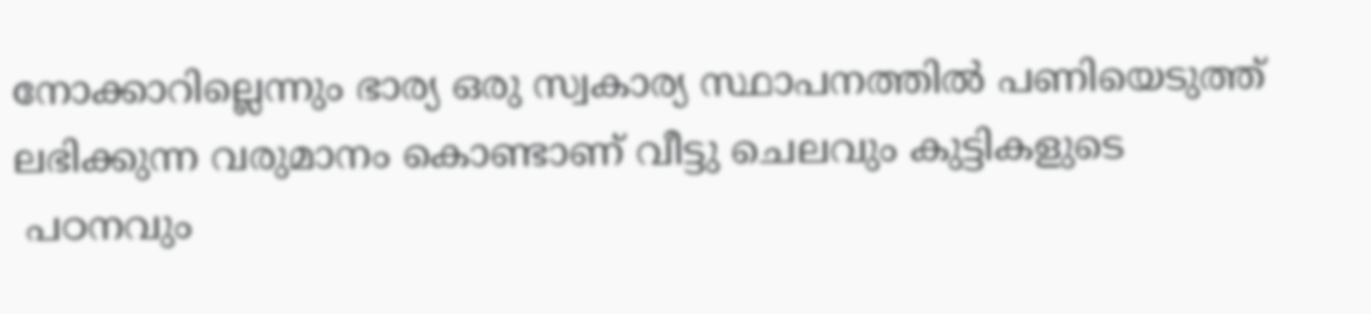നോക്കാറില്ലെന്നും ഭാര്യ ഒരു സ്വകാര്യ സ്ഥാപനത്തിൽ പണിയെടുത്ത് ലഭിക്കുന്ന വരുമാനം കൊണ്ടാണ് വീട്ടു ചെലവും കുട്ടികളുടെ
 പഠനവും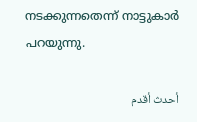നടക്കുന്നതെന്ന് നാട്ടുകാർ പറയുന്നു.

أحدث أقدم